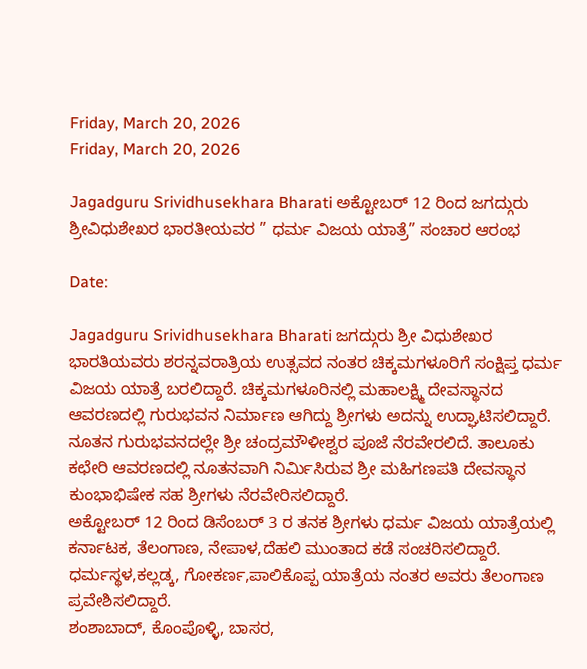Friday, March 20, 2026
Friday, March 20, 2026

Jagadguru Srividhusekhara Bharati ಅಕ್ಟೋಬರ್ 12 ರಿಂದ ಜಗದ್ಗುರು ಶ್ರೀವಿಧುಶೇಖರ ಭಾರತೀಯವರ ” ಧರ್ಮ ವಿಜಯ ಯಾತ್ರೆ” ಸಂಚಾರ ಆರಂಭ

Date:

Jagadguru Srividhusekhara Bharati ಜಗದ್ಗುರು ಶ್ರೀ ವಿಧುಶೇಖರ ಭಾರತಿಯವರು ಶರನ್ನವರಾತ್ರಿಯ ಉತ್ಸವದ ನಂತರ ಚಿಕ್ಕಮಗಳೂರಿಗೆ ಸಂಕ್ಷಿಪ್ತ ಧರ್ಮ ವಿಜಯ ಯಾತ್ರೆ ಬರಲಿದ್ದಾರೆ. ಚಿಕ್ಕಮಗಳೂರಿನಲ್ಲಿ ಮಹಾಲಕ್ಷ್ಮಿ ದೇವಸ್ಥಾನದ ಆವರಣದಲ್ಲಿ ಗುರುಭವನ ನಿರ್ಮಾಣ ಆಗಿದ್ದು ಶ್ರೀಗಳು ಅದನ್ನು ಉದ್ಘಾಟಿಸಲಿದ್ದಾರೆ. ನೂತನ ಗುರುಭವನದಲ್ಲೇ ಶ್ರೀ ಚಂದ್ರಮೌಳೀಶ್ವರ ಪೂಜೆ ನೆರವೇರಲಿದೆ. ತಾಲೂಕು ಕಛೇರಿ ಆವರಣದಲ್ಲಿ ನೂತನವಾಗಿ ನಿರ್ಮಿಸಿರುವ ಶ್ರೀ ಮಹಿಗಣಪತಿ ದೇವಸ್ಥಾನ ಕುಂಭಾಭಿಷೇಕ ಸಹ ಶ್ರೀಗಳು ನೆರವೇರಿಸಲಿದ್ದಾರೆ.
ಅಕ್ಟೋಬರ್ 12 ರಿಂದ ಡಿಸೆಂಬರ್ 3 ರ ತನಕ ಶ್ರೀಗಳು ಧರ್ಮ ವಿಜಯ ಯಾತ್ರೆಯಲ್ಲಿ ಕರ್ನಾಟಕ, ತೆಲಂಗಾಣ, ನೇಪಾಳ,ದೆಹಲಿ ಮುಂತಾದ ಕಡೆ ಸಂಚರಿಸಲಿದ್ದಾರೆ.
ಧರ್ಮಸ್ಥಳ,ಕಲ್ಲಡ್ಕ, ಗೋಕರ್ಣ,ಪಾಲಿಕೊಪ್ಪ ಯಾತ್ರೆಯ ನಂತರ ಅವರು ತೆಲಂಗಾಣ ಪ್ರವೇಶಿಸಲಿದ್ದಾರೆ.
ಶಂಶಾಬಾದ್, ಕೊಂಪೊಳ್ಳಿ, ಬಾಸರ,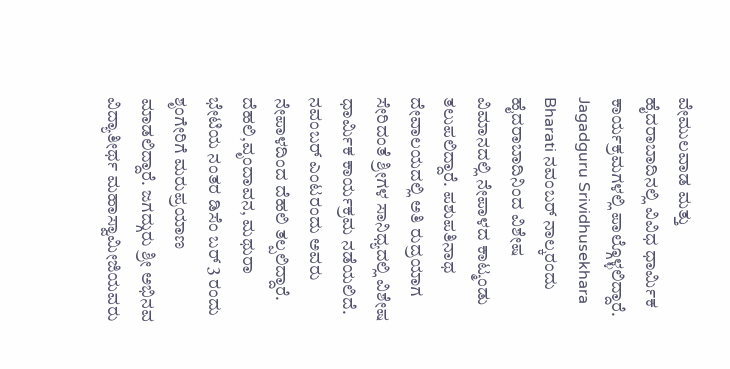ವೇಮುಲವಾಡ ಮತ್ತು ಹೈದರಾಬಾದಿನಲ್ಲಿ ವಿವಿಧ ಧಾರ್ಮಿಕ ಕಾರ್ಯಕ್ರಮಗಳಲ್ಲಿ ಪಾಲ್ಗೊಳ್ಳಲಿದ್ದಾರೆ.
Jagadguru Srividhusekhara Bharati ನವಂಬರ್ ನಾಲ್ಕರಂದು ಹೈದರಾಬಾದಿನಿಂದ ವಿಶೇಷ ವಿಮಾನದಲ್ಲಿ ನೇಪಾಳದ ಕಾಟ್ಮಂಡು ತಲುಪಲಿದ್ದಾರೆ. ಪಶುಪತಿನಾಥ ದೇವಾಲಯದಲ್ಲಿ ಅತಿ ರುದ್ರಯಾಗ ಸೇರಿದಂತೆ ಶ್ರೀಗಳ ಸಾನಿಧ್ಯದಲ್ಲಿ ವಿಶೇಷ ಧಾರ್ಮಿಕ ಕಾರ್ಯಕ್ರಮ ನಡೆಯಲಿದೆ. ನವಂಬರ್ ಎಂಟರಂದು ಅವರು ನೇಪಾಳದಿಂದ ದೆಹಲಿ ತಲ್ಪಲಿದ್ದಾರೆ.
ದೆಹಲಿ,ವೃಂದಾವನ, ಮಥುರಾ ಭೇಟಿಯ ನಂತರ ಡಿಸೆಂ ಬರ್ 3 ರಂದು ಶೃಂಗೇರಿಗೆ ಮರುಪ್ರಯಾಣ ಮಾಡಲಿದ್ದಾರೆ. ಜಗದ್ಗುರು ಶ್ರೀ ಅಭಿನವ ವಿದ್ಯಾತೀರ್ಥ ಮಹಾಸ್ವಾಮೀಜಿಯವರು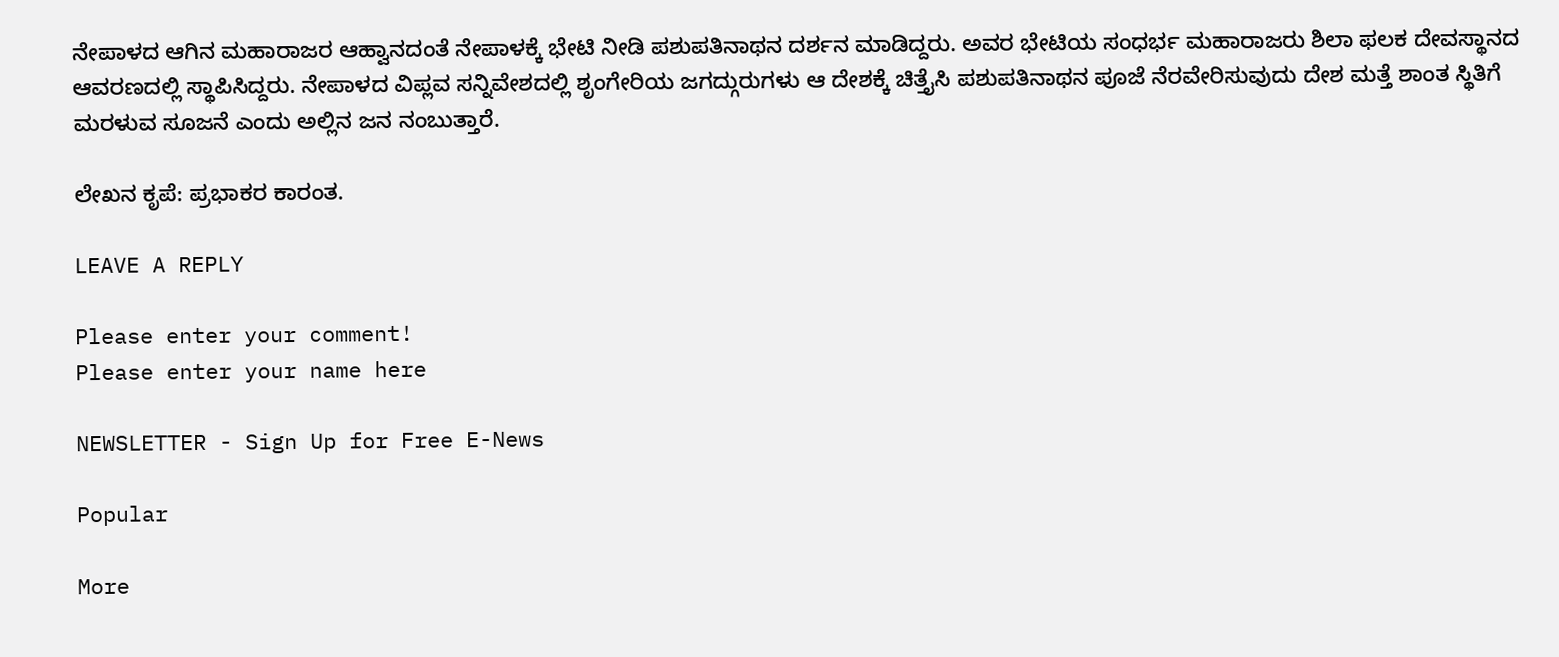ನೇಪಾಳದ ಆಗಿನ ಮಹಾರಾಜರ ಆಹ್ವಾನದಂತೆ ನೇಪಾಳಕ್ಕೆ ಭೇಟಿ ನೀಡಿ ಪಶುಪತಿನಾಥನ ದರ್ಶನ ಮಾಡಿದ್ದರು. ಅವರ ಭೇಟಿಯ ಸಂಧರ್ಭ ಮಹಾರಾಜರು ಶಿಲಾ ಫಲಕ ದೇವಸ್ಥಾನದ ಆವರಣದಲ್ಲಿ ಸ್ಥಾಪಿಸಿದ್ದರು. ನೇಪಾಳದ ವಿಪ್ಲವ ಸನ್ನಿವೇಶದಲ್ಲಿ ಶೃಂಗೇರಿಯ ಜಗದ್ಗುರುಗಳು ಆ ದೇಶಕ್ಕೆ ಚಿತ್ತೈಸಿ ಪಶುಪತಿನಾಥನ ಪೂಜೆ ನೆರವೇರಿಸುವುದು ದೇಶ ಮತ್ತೆ ಶಾಂತ ಸ್ಥಿತಿಗೆ ಮರಳುವ ಸೂಜನೆ ಎಂದು ಅಲ್ಲಿನ ಜನ ನಂಬುತ್ತಾರೆ.

ಲೇಖನ ಕೃಪೆ: ಪ್ರಭಾಕರ ಕಾರಂತ.

LEAVE A REPLY

Please enter your comment!
Please enter your name here

NEWSLETTER - Sign Up for Free E-News

Popular

More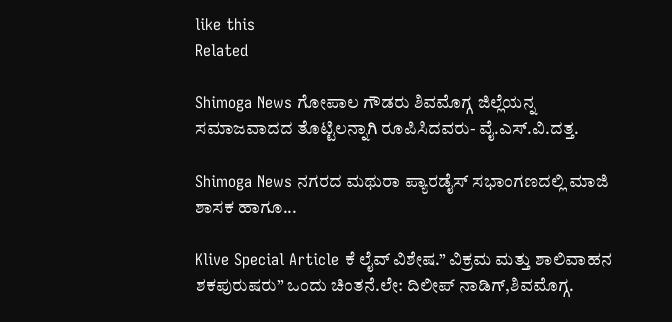like this
Related

Shimoga News ಗೋಪಾಲ ಗೌಡರು ಶಿವಮೊಗ್ಗ ಜಿಲ್ಲೆಯನ್ನ ಸಮಾಜವಾದದ ತೊಟ್ಟಿಲನ್ನಾಗಿ ರೂಪಿಸಿದವರು- ವೈ.ಎಸ್.ವಿ.ದತ್ತ.

Shimoga News ನಗರದ ಮಥುರಾ ಪ್ಯಾರಡೈಸ್ ಸಭಾಂಗಣದಲ್ಲಿ ಮಾಜಿ ಶಾಸಕ ಹಾಗೂ...

Klive Special Article ಕೆ ಲೈವ್ ವಿಶೇಷ.” ವಿಕ್ರಮ ಮತ್ತು ಶಾಲಿವಾಹನ ಶಕಪುರುಷರು” ಒಂದು ಚಿಂತನೆ.ಲೇ: ದಿಲೀಪ್ ನಾಡಿಗ್,ಶಿವಮೊಗ್ಗ.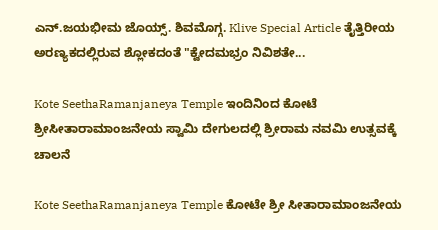ಎನ್.ಜಯಭೀಮ ಜೊಯ್ಸ್. ಶಿವಮೊಗ್ಗ. Klive Special Article ತೈತ್ತಿರೀಯ ಅರಣ್ಯಕದಲ್ಲಿರುವ ಶ್ಲೋಕದಂತೆ "ಕ್ವೇದಮಭ್ರಂ ನಿವಿಶತೇ...

Kote SeethaRamanjaneya Temple ಇಂದಿನಿಂದ ಕೋಟೆ ಶ್ರೀಸೀತಾರಾಮಾಂಜನೇಯ ಸ್ವಾಮಿ ದೇಗುಲದಲ್ಲಿ ಶ್ರೀರಾಮ ನವಮಿ ಉತ್ಸವಕ್ಕೆ ಚಾಲನೆ

Kote SeethaRamanjaneya Temple ಕೋಟೇ ಶ್ರೀ ಸೀತಾರಾಮಾಂಜನೇಯ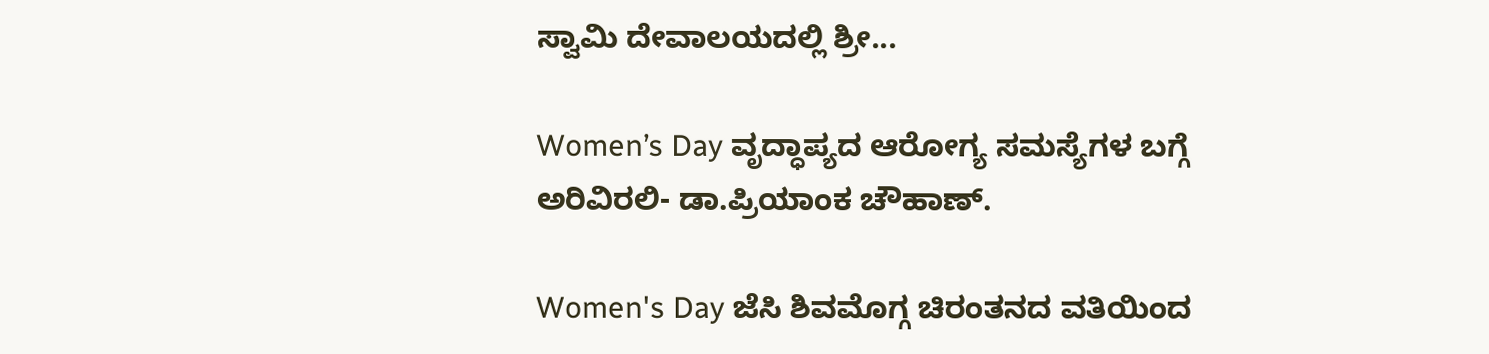ಸ್ವಾಮಿ ದೇವಾಲಯದಲ್ಲಿ ಶ್ರೀ...

Women’s Day ವೃದ್ಧಾಪ್ಯದ ಆರೋಗ್ಯ ಸಮಸ್ಯೆಗಳ ಬಗ್ಗೆ ಅರಿವಿರಲಿ- ಡಾ.ಪ್ರಿಯಾಂಕ ಚೌಹಾಣ್.

Women's Day ಜೆಸಿ ಶಿವಮೊಗ್ಗ ಚಿರಂತನದ ವತಿಯಿಂದ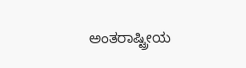ಅಂತರಾಷ್ಟ್ರೀಯ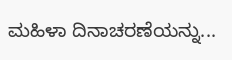ಮಹಿಳಾ ದಿನಾಚರಣೆಯನ್ನು...